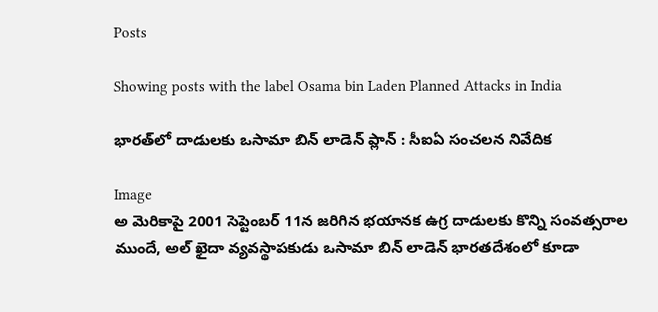Posts

Showing posts with the label Osama bin Laden Planned Attacks in India

భారత్‌లో దాడులకు ఒసామా బిన్ లాడెన్ ప్లాన్ : సీఐఏ సంచలన నివేదిక

Image
అ మెరికాపై 2001 సెప్టెంబర్ 11న జరిగిన భయానక ఉగ్ర దాడులకు కొన్ని సంవత్సరాల ముందే, అల్ ఖైదా వ్యవస్థాపకుడు ఒసామా బిన్ లాడెన్ భారతదేశంలో కూడా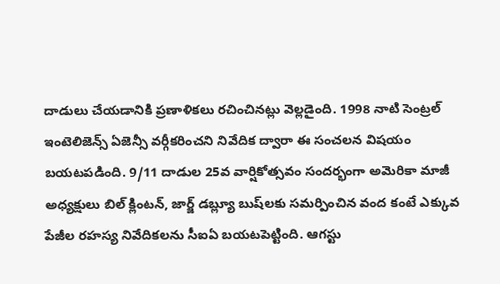దాడులు చేయడానికి ప్రణాళికలు రచించినట్లు వెల్లడైంది. 1998 నాటి సెంట్రల్ ఇంటెలిజెన్స్ ఏజెన్సీ వర్గీకరించని నివేదిక ద్వారా ఈ సంచలన విషయం బయటపడింది. 9/11 దాడుల 25వ వార్షికోత్సవం సందర్భంగా అమెరికా మాజీ అధ్యక్షులు బిల్ క్లింటన్, జార్జ్ డబ్ల్యూ బుష్‌లకు సమర్పించిన వంద కంటే ఎక్కువ పేజీల రహస్య నివేదికలను సీఐఏ బయటపెట్టింది. ఆగస్టు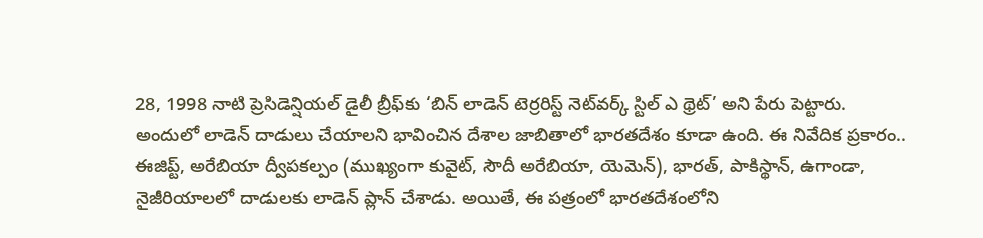28, 1998 నాటి ప్రెసిడెన్షియల్ డైలీ బ్రీఫ్‌కు ‘బిన్ లాడెన్ టెర్రరిస్ట్ నెట్‌వర్క్ స్టిల్ ఎ థ్రెట్’ అని పేరు పెట్టారు. అందులో లాడెన్ దాడులు చేయాలని భావించిన దేశాల జాబితాలో భారతదేశం కూడా ఉంది. ఈ నివేదిక ప్రకారం.. ఈజిప్ట్, అరేబియా ద్వీపకల్పం (ముఖ్యంగా కువైట్, సౌదీ అరేబియా, యెమెన్), భారత్, పాకిస్థాన్, ఉగాండా, నైజీరియాలలో దాడులకు లాడెన్ ప్లాన్ చేశాడు. అయితే, ఈ పత్రంలో భారతదేశంలోని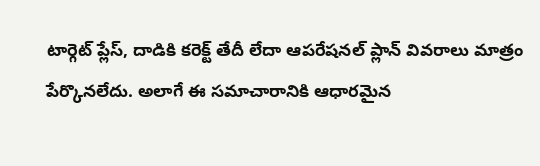టార్గెట్ ప్లేస్, దాడికి కరెక్ట్ తేదీ లేదా ఆపరేషనల్ ప్లాన్ వివరాలు మాత్రం పేర్కొనలేదు. అలాగే ఈ సమాచారానికి ఆధారమైన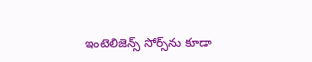ఇంటెలిజెన్స్ సోర్స్‌ను కూడా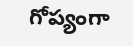గోప్యంగా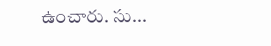ఉంచారు. సు...